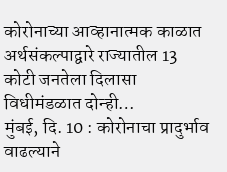कोरोनाच्या आव्हानात्मक काळात अर्थसंकल्पाद्वारे राज्यातील 13 कोटी जनतेला दिलासा विधीमंडळात दोन्ही…
मुंबई, दि. 10 : कोरोनाचा प्रादुर्भाव वाढल्याने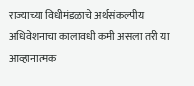राज्याच्या विधीमंडळाचे अर्थसंकल्पीय अधिवेशनाचा कालावधी कमी असला तरी या आव्हानात्मक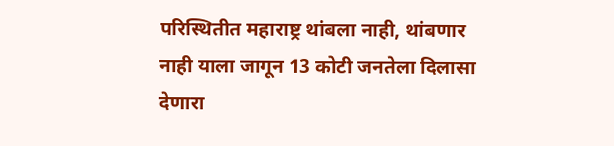परिस्थितीत महाराष्ट्र थांबला नाही, थांबणार नाही याला जागून 13 कोटी जनतेला दिलासा देणारा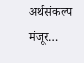अर्थसंकल्प मंजूर…